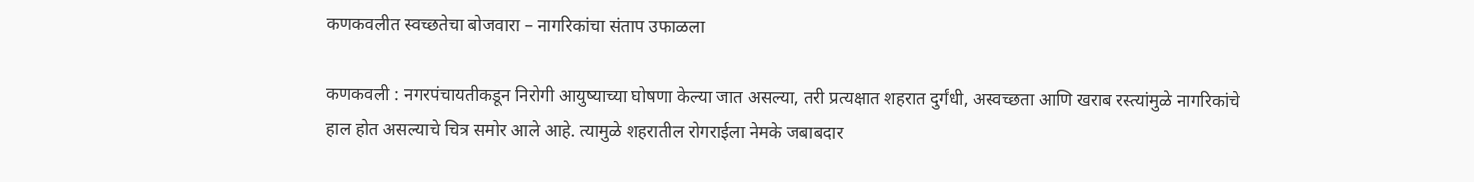कणकवलीत स्वच्छतेचा बोजवारा – नागरिकांचा संताप उफाळला

कणकवली : नगरपंचायतीकडून निरोगी आयुष्याच्या घोषणा केल्या जात असल्या, तरी प्रत्यक्षात शहरात दुर्गंधी, अस्वच्छता आणि खराब रस्त्यांमुळे नागरिकांचे हाल होत असल्याचे चित्र समोर आले आहे. त्यामुळे शहरातील रोगराईला नेमके जबाबदार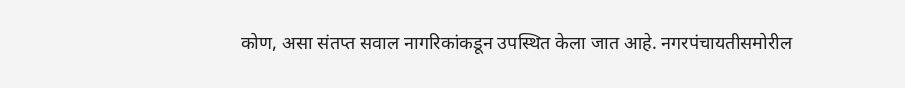कोण, असा संतप्त सवाल नागरिकांकडून उपस्थित केला जात आहे. नगरपंचायतीसमोरील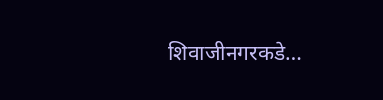शिवाजीनगरकडे…